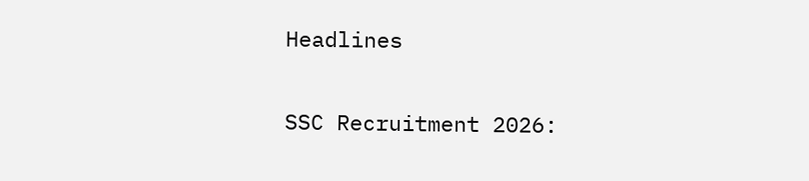Headlines

SSC Recruitment 2026: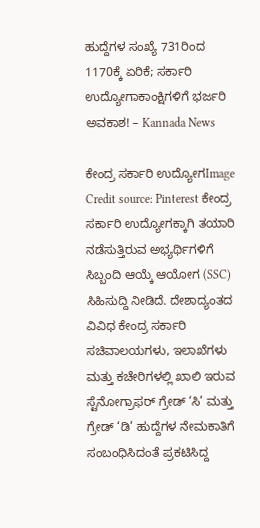ಹುದ್ದೆಗಳ ಸಂಖ್ಯೆ 731ರಿಂದ 1170ಕ್ಕೆ ಏರಿಕೆ; ಸರ್ಕಾರಿ ಉದ್ಯೋಗಾಕಾಂಕ್ಷಿಗಳಿಗೆ ಭರ್ಜರಿ ಅವಕಾಶ! – Kannada News

ಕೇಂದ್ರ ಸರ್ಕಾರಿ ಉದ್ಯೋಗImage Credit source: Pinterest ಕೇಂದ್ರ ಸರ್ಕಾರಿ ಉದ್ಯೋಗಕ್ಕಾಗಿ ತಯಾರಿ ನಡೆಸುತ್ತಿರುವ ಅಭ್ಯರ್ಥಿಗಳಿಗೆ ಸಿಬ್ಬಂದಿ ಆಯ್ಕೆ ಆಯೋಗ (SSC) ಸಿಹಿಸುದ್ದಿ ನೀಡಿದೆ. ದೇಶಾದ್ಯಂತದ ವಿವಿಧ ಕೇಂದ್ರ ಸರ್ಕಾರಿ ಸಚಿವಾಲಯಗಳು, ಇಲಾಖೆಗಳು ಮತ್ತು ಕಚೇರಿಗಳಲ್ಲಿ ಖಾಲಿ ಇರುವ ಸ್ಟೆನೋಗ್ರಾಫರ್ ಗ್ರೇಡ್ ‘ಸಿ’ ಮತ್ತು ಗ್ರೇಡ್ ‘ಡಿ’ ಹುದ್ದೆಗಳ ನೇಮಕಾತಿಗೆ ಸಂಬಂಧಿಸಿದಂತೆ ಪ್ರಕಟಿಸಿದ್ದ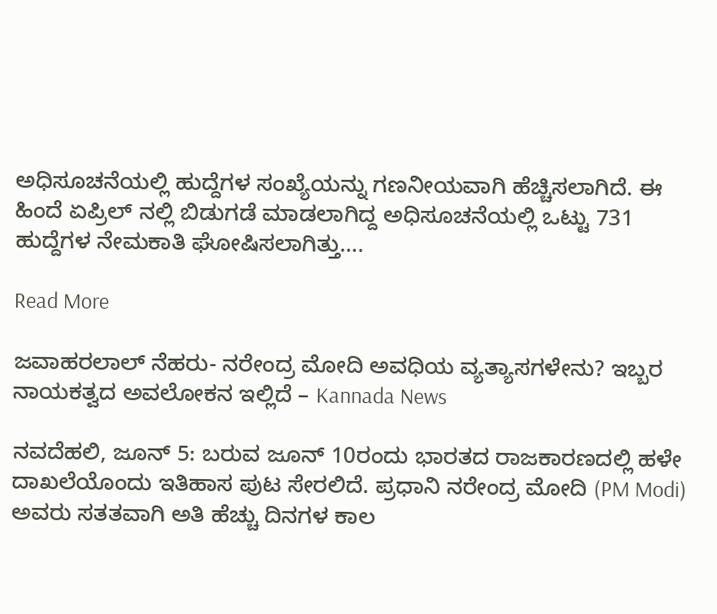ಅಧಿಸೂಚನೆಯಲ್ಲಿ ಹುದ್ದೆಗಳ ಸಂಖ್ಯೆಯನ್ನು ಗಣನೀಯವಾಗಿ ಹೆಚ್ಚಿಸಲಾಗಿದೆ. ಈ ಹಿಂದೆ ಏಪ್ರಿಲ್ ನಲ್ಲಿ ಬಿಡುಗಡೆ ಮಾಡಲಾಗಿದ್ದ ಅಧಿಸೂಚನೆಯಲ್ಲಿ ಒಟ್ಟು 731 ಹುದ್ದೆಗಳ ನೇಮಕಾತಿ ಘೋಷಿಸಲಾಗಿತ್ತು….

Read More

ಜವಾಹರಲಾಲ್ ನೆಹರು- ನರೇಂದ್ರ ಮೋದಿ ಅವಧಿಯ ವ್ಯತ್ಯಾಸಗಳೇನು? ಇಬ್ಬರ ನಾಯಕತ್ವದ ಅವಲೋಕನ ಇಲ್ಲಿದೆ – Kannada News

ನವದೆಹಲಿ, ಜೂನ್ 5: ಬರುವ ಜೂನ್ 10ರಂದು ಭಾರತದ ರಾಜಕಾರಣದಲ್ಲಿ ಹಳೇ ದಾಖಲೆಯೊಂದು ಇತಿಹಾಸ ಪುಟ ಸೇರಲಿದೆ. ಪ್ರಧಾನಿ ನರೇಂದ್ರ ಮೋದಿ (PM Modi) ಅವರು ಸತತವಾಗಿ ಅತಿ ಹೆಚ್ಚು ದಿನಗಳ ಕಾಲ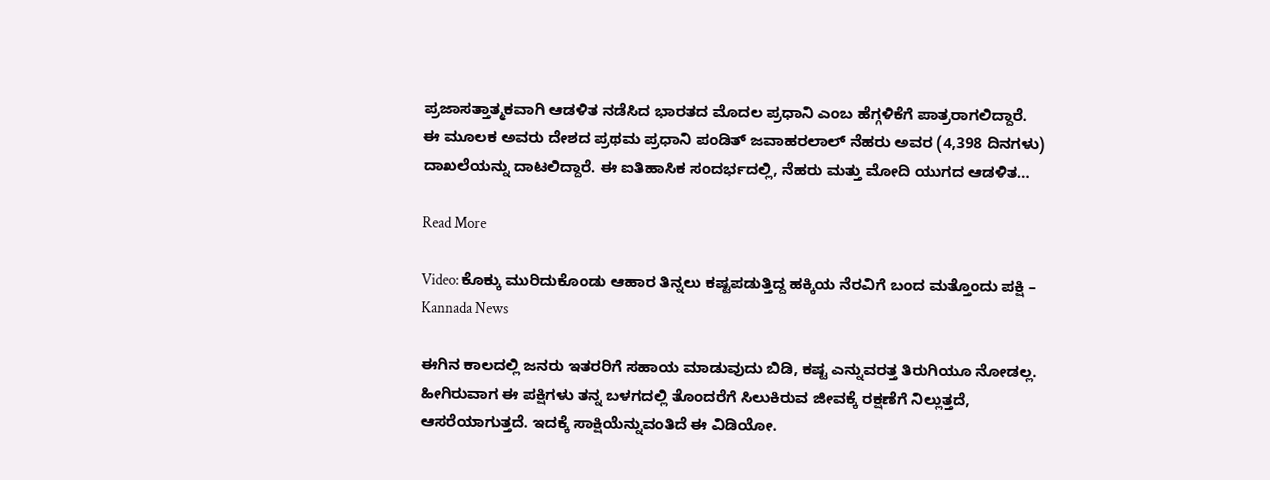ಪ್ರಜಾಸತ್ತಾತ್ಮಕವಾಗಿ ಆಡಳಿತ ನಡೆಸಿದ ಭಾರತದ ಮೊದಲ ಪ್ರಧಾನಿ ಎಂಬ ಹೆಗ್ಗಳಿಕೆಗೆ ಪಾತ್ರರಾಗಲಿದ್ದಾರೆ. ಈ ಮೂಲಕ ಅವರು ದೇಶದ ಪ್ರಥಮ ಪ್ರಧಾನಿ ಪಂಡಿತ್ ಜವಾಹರಲಾಲ್ ನೆಹರು ಅವರ (4,398 ದಿನಗಳು) ದಾಖಲೆಯನ್ನು ದಾಟಲಿದ್ದಾರೆ. ಈ ಐತಿಹಾಸಿಕ ಸಂದರ್ಭದಲ್ಲಿ, ನೆಹರು ಮತ್ತು ಮೋದಿ ಯುಗದ ಆಡಳಿತ…

Read More

Video: ಕೊಕ್ಕು ಮುರಿದುಕೊಂಡು ಆಹಾರ ತಿನ್ನಲು ಕಷ್ಟಪಡುತ್ತಿದ್ದ ಹಕ್ಕಿಯ ನೆರವಿಗೆ ಬಂದ ಮತ್ತೊಂದು ಪಕ್ಷಿ – Kannada News

ಈಗಿನ ಕಾಲದಲ್ಲಿ ಜನರು ಇತರರಿಗೆ ಸಹಾಯ ಮಾಡುವುದು ಬಿಡಿ, ಕಷ್ಟ ಎನ್ನುವರತ್ತ ತಿರುಗಿಯೂ ನೋಡಲ್ಲ. ಹೀಗಿರುವಾಗ ಈ ಪಕ್ಷಿಗಳು ತನ್ನ ಬಳಗದಲ್ಲಿ ತೊಂದರೆಗೆ ಸಿಲುಕಿರುವ ಜೀವಕ್ಕೆ ರಕ್ಷಣೆಗೆ ನಿಲ್ಲುತ್ತದೆ, ಆಸರೆಯಾಗುತ್ತದೆ. ಇದಕ್ಕೆ ಸಾಕ್ಷಿಯೆನ್ನುವಂತಿದೆ ಈ ವಿಡಿಯೋ.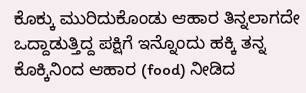ಕೊಕ್ಕು ಮುರಿದುಕೊಂಡು ಆಹಾರ ತಿನ್ನಲಾಗದೇ ಒದ್ದಾಡುತ್ತಿದ್ದ ಪಕ್ಷಿಗೆ ಇನ್ನೊಂದು ಹಕ್ಕಿ ತನ್ನ ಕೊಕ್ಕಿನಿಂದ ಆಹಾರ (food) ನೀಡಿದ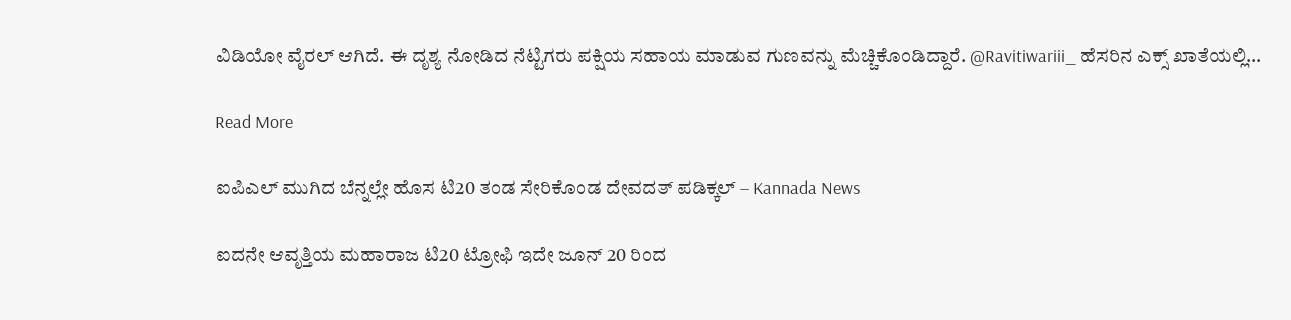ವಿಡಿಯೋ ವೈರಲ್ ಆಗಿದೆ. ಈ ದೃಶ್ಯ ನೋಡಿದ ನೆಟ್ಟಿಗರು ಪಕ್ಷಿಯ ಸಹಾಯ ಮಾಡುವ ಗುಣವನ್ನು ಮೆಚ್ಚಿಕೊಂಡಿದ್ದಾರೆ. @Ravitiwariii_ ಹೆಸರಿನ ಎಕ್ಸ್ ಖಾತೆಯಲ್ಲಿ…

Read More

ಐಪಿಎಲ್ ಮುಗಿದ ಬೆನ್ನಲ್ಲೇ ಹೊಸ ಟಿ20 ತಂಡ ಸೇರಿಕೊಂಡ ದೇವದತ್ ಪಡಿಕ್ಕಲ್ – Kannada News

ಐದನೇ ಆವೃತ್ತಿಯ ಮಹಾರಾಜ ಟಿ20 ಟ್ರೋಫಿ ಇದೇ ಜೂನ್ 20 ರಿಂದ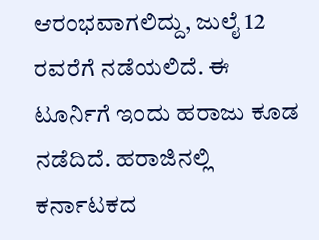ಆರಂಭವಾಗಲಿದ್ದು, ಜುಲೈ 12 ರವರೆಗೆ ನಡೆಯಲಿದೆ. ಈ ಟೂರ್ನಿಗೆ ಇಂದು ಹರಾಜು ಕೂಡ ನಡೆದಿದೆ. ಹರಾಜಿನಲ್ಲಿ ಕರ್ನಾಟಕದ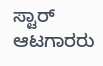ಸ್ಟಾರ್ ಆಟಗಾರರು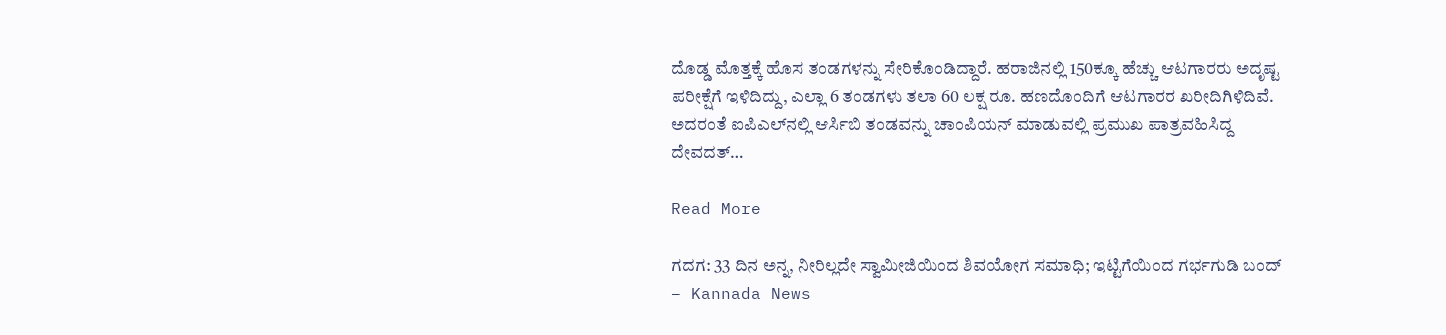ದೊಡ್ಡ ಮೊತ್ತಕ್ಕೆ ಹೊಸ ತಂಡಗಳನ್ನು ಸೇರಿಕೊಂಡಿದ್ದಾರೆ. ಹರಾಜಿನಲ್ಲಿ 150ಕ್ಕೂ ಹೆಚ್ಚು ಆಟಗಾರರು ಅದೃಷ್ಟ ಪರೀಕ್ಷೆಗೆ ಇಳಿದಿದ್ದು, ಎಲ್ಲಾ 6 ತಂಡಗಳು ತಲಾ 60 ಲಕ್ಷ ರೂ. ಹಣದೊಂದಿಗೆ ಆಟಗಾರರ ಖರೀದಿಗಿಳಿದಿವೆ. ಅದರಂತೆ ಐಪಿಎಲ್‌ನಲ್ಲಿ ಆರ್ಸಿಬಿ ತಂಡವನ್ನು ಚಾಂಪಿಯನ್ ಮಾಡುವಲ್ಲಿ ಪ್ರಮುಖ ಪಾತ್ರವಹಿಸಿದ್ದ ದೇವದತ್…

Read More

ಗದಗ: 33 ದಿನ ಅನ್ನ, ನೀರಿಲ್ಲದೇ ಸ್ವಾಮೀಜಿಯಿಂದ ಶಿವಯೋಗ ಸಮಾಧಿ; ಇಟ್ಟಿಗೆಯಿಂದ ಗರ್ಭಗುಡಿ ಬಂದ್ – Kannada News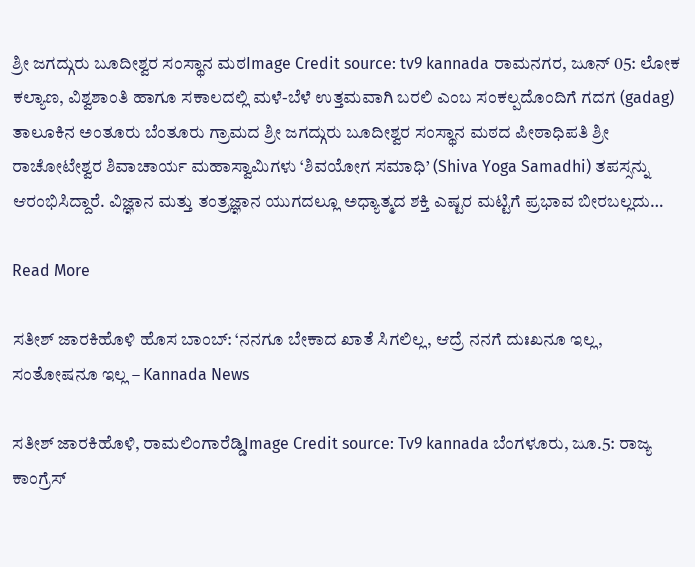ಶ್ರೀ ಜಗದ್ಗುರು ಬೂದೀಶ್ವರ ಸಂಸ್ಥಾನ ಮಠImage Credit source: tv9 kannada ರಾಮನಗರ, ಜೂನ್ 05: ಲೋಕ ಕಲ್ಯಾಣ, ವಿಶ್ವಶಾಂತಿ ಹಾಗೂ ಸಕಾಲದಲ್ಲಿ ಮಳೆ-ಬೆಳೆ ಉತ್ತಮವಾಗಿ ಬರಲಿ ಎಂಬ ಸಂಕಲ್ಪದೊಂದಿಗೆ ಗದಗ (gadag) ತಾಲೂಕಿನ ಅಂತೂರು ಬೆಂತೂರು ಗ್ರಾಮದ ಶ್ರೀ ಜಗದ್ಗುರು ಬೂದೀಶ್ವರ ಸಂಸ್ಥಾನ ಮಠದ ಪೀಠಾಧಿಪತಿ ಶ್ರೀ ರಾಚೋಟೇಶ್ವರ ಶಿವಾಚಾರ್ಯ ಮಹಾಸ್ವಾಮಿಗಳು ‘ಶಿವಯೋಗ ಸಮಾಧಿ’ (Shiva Yoga Samadhi) ತಪಸ್ಸನ್ನು ಆರಂಭಿಸಿದ್ದಾರೆ. ವಿಜ್ಞಾನ ಮತ್ತು ತಂತ್ರಜ್ಞಾನ ಯುಗದಲ್ಲೂ ಅಧ್ಯಾತ್ಮದ ಶಕ್ತಿ ಎಷ್ಟರ ಮಟ್ಟಿಗೆ ಪ್ರಭಾವ ಬೀರಬಲ್ಲದು…

Read More

ಸತೀಶ್ ಜಾರಕಿಹೊಳಿ ಹೊಸ ಬಾಂಬ್: ‘ನನಗೂ ಬೇಕಾದ ಖಾತೆ ಸಿಗಲಿಲ್ಲ, ಆದ್ರೆ ನನಗೆ ದುಃಖನೂ ಇಲ್ಲ, ಸಂತೋಷನೂ ಇಲ್ಲ – Kannada News

ಸತೀಶ್ ಜಾರಕಿಹೊಳಿ, ರಾಮಲಿಂಗಾರೆಡ್ಡಿImage Credit source: Tv9 kannada ಬೆಂಗಳೂರು, ಜೂ.5: ರಾಜ್ಯ ಕಾಂಗ್ರೆಸ್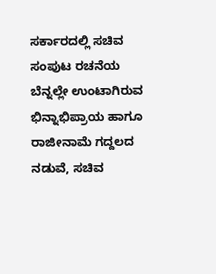ಸರ್ಕಾರದಲ್ಲಿ ಸಚಿವ ಸಂಪುಟ ರಚನೆಯ ಬೆನ್ನಲ್ಲೇ ಉಂಟಾಗಿರುವ ಭಿನ್ನಾಭಿಪ್ರಾಯ ಹಾಗೂ ರಾಜೀನಾಮೆ ಗದ್ದಲದ ನಡುವೆ, ಸಚಿವ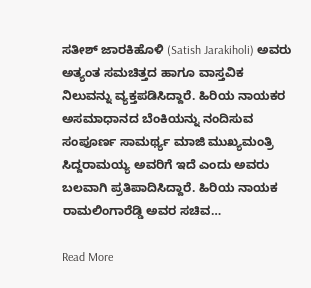ಸತೀಶ್ ಜಾರಕಿಹೊಳಿ (Satish Jarakiholi) ಅವರು ಅತ್ಯಂತ ಸಮಚಿತ್ತದ ಹಾಗೂ ವಾಸ್ತವಿಕ ನಿಲುವನ್ನು ವ್ಯಕ್ತಪಡಿಸಿದ್ದಾರೆ. ಹಿರಿಯ ನಾಯಕರ ಅಸಮಾಧಾನದ ಬೆಂಕಿಯನ್ನು ನಂದಿಸುವ ಸಂಪೂರ್ಣ ಸಾಮರ್ಥ್ಯ ಮಾಜಿ ಮುಖ್ಯಮಂತ್ರಿ ಸಿದ್ದರಾಮಯ್ಯ ಅವರಿಗೆ ಇದೆ ಎಂದು ಅವರು ಬಲವಾಗಿ ಪ್ರತಿಪಾದಿಸಿದ್ದಾರೆ. ಹಿರಿಯ ನಾಯಕ ರಾಮಲಿಂಗಾರೆಡ್ಡಿ ಅವರ ಸಚಿವ…

Read More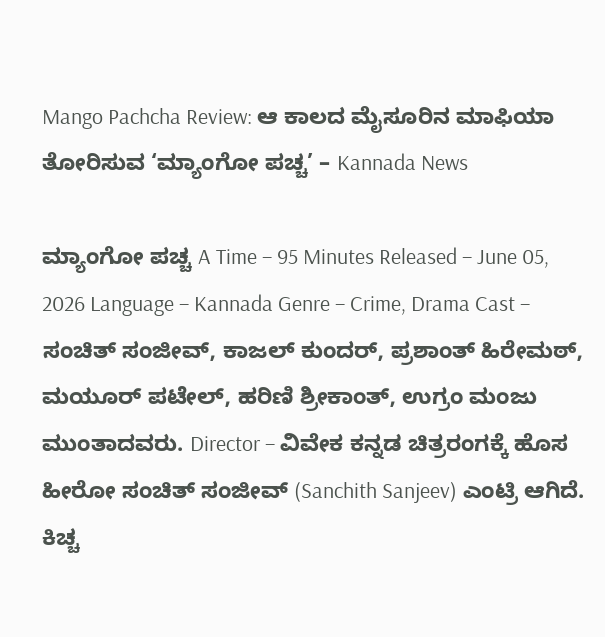Mango Pachcha Review: ಆ ಕಾಲದ ಮೈಸೂರಿನ ಮಾಫಿಯಾ ತೋರಿಸುವ ‘ಮ್ಯಾಂಗೋ ಪಚ್ಚ’ – Kannada News

ಮ್ಯಾಂಗೋ ಪಚ್ಚ A Time – 95 Minutes Released – June 05, 2026 Language – Kannada Genre – Crime, Drama Cast – ಸಂಚಿತ್ ಸಂಜೀವ್, ಕಾಜಲ್ ಕುಂದರ್, ಪ್ರಶಾಂತ್ ಹಿರೇಮಠ್, ಮಯೂರ್ ಪಟೇಲ್, ಹರಿಣಿ ಶ್ರೀಕಾಂತ್, ಉಗ್ರಂ ಮಂಜು ಮುಂತಾದವರು. Director – ವಿವೇಕ ಕನ್ನಡ ಚಿತ್ರರಂಗಕ್ಕೆ ಹೊಸ ಹೀರೋ ಸಂಚಿತ್ ಸಂಜೀವ್ (Sanchith Sanjeev) ಎಂಟ್ರಿ ಆಗಿದೆ. ಕಿಚ್ಚ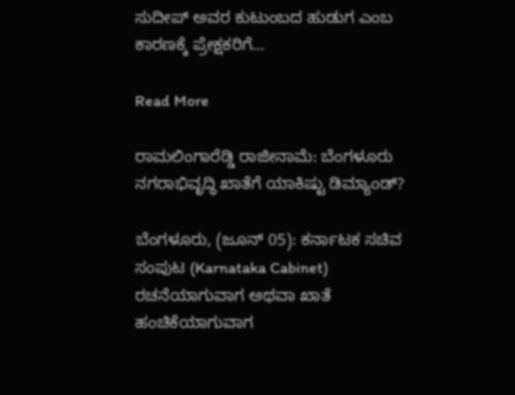ಸುದೀಪ್ ಅವರ ಕುಟುಂಬದ ಹುಡುಗ ಎಂಬ ಕಾರಣಕ್ಕೆ ಪ್ರೇಕ್ಷಕರಿಗೆ…

Read More

ರಾಮಲಿಂಗಾರೆಡ್ಡಿ ರಾಜೀನಾಮೆ: ಬೆಂಗಳೂರು ನಗರಾಭಿವೃದ್ಧಿ ಖಾತೆಗೆ ಯಾಕಿಷ್ಟು ಡಿಮ್ಯಾಂಡ್?

ಬೆಂಗಳೂರು, (ಜೂನ್ 05): ಕರ್ನಾಟಕ ಸಚಿವ ಸಂಪುಟ (Karnataka Cabinet)  ರಚನೆಯಾಗುವಾಗ ಅಥವಾ ಖಾತೆ ಹಂಚಿಕೆಯಾಗುವಾಗ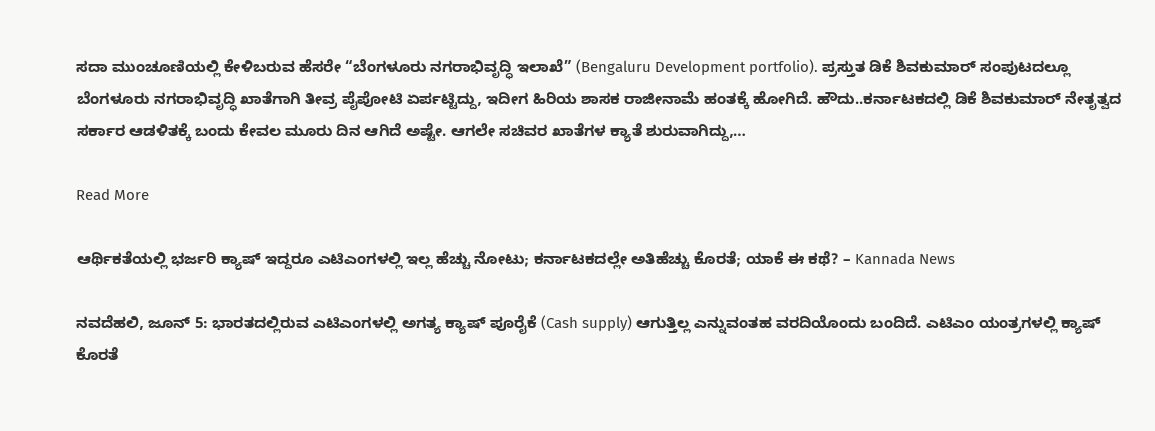ಸದಾ ಮುಂಚೂಣಿಯಲ್ಲಿ ಕೇಳಿಬರುವ ಹೆಸರೇ “ಬೆಂಗಳೂರು ನಗರಾಭಿವೃದ್ಧಿ ಇಲಾಖೆ” (Bengaluru Development portfolio). ಪ್ರಸ್ತುತ ಡಿಕೆ ಶಿವಕುಮಾರ್ ಸಂಪುಟದಲ್ಲೂ ಬೆಂಗಳೂರು ನಗರಾಭಿವೃದ್ಧಿ ಖಾತೆಗಾಗಿ ತೀವ್ರ ಪೈಪೋಟಿ ಏರ್ಪಟ್ಟಿದ್ದು, ಇದೀಗ ಹಿರಿಯ ಶಾಸಕ ರಾಜೀನಾಮೆ ಹಂತಕ್ಕೆ ಹೋಗಿದೆ. ಹೌದು..ಕರ್ನಾಟಕದಲ್ಲಿ ಡಿಕೆ ಶಿವಕುಮಾರ್ ನೇತೃತ್ವದ ಸರ್ಕಾರ ಆಡಳಿತಕ್ಕೆ ಬಂದು ಕೇವಲ ಮೂರು ದಿನ ಆಗಿದೆ ಅಷ್ಟೇ. ಆಗಲೇ ಸಚಿವರ ಖಾತೆಗಳ ಕ್ಯಾತೆ ಶುರುವಾಗಿದ್ದು,…

Read More

ಆರ್ಥಿಕತೆಯಲ್ಲಿ ಭರ್ಜರಿ ಕ್ಯಾಷ್ ಇದ್ದರೂ ಎಟಿಎಂಗಳಲ್ಲಿ ಇಲ್ಲ ಹೆಚ್ಚು ನೋಟು; ಕರ್ನಾಟಕದಲ್ಲೇ ಅತಿಹೆಚ್ಚು ಕೊರತೆ; ಯಾಕೆ ಈ ಕಥೆ? – Kannada News

ನವದೆಹಲಿ, ಜೂನ್ 5: ಭಾರತದಲ್ಲಿರುವ ಎಟಿಎಂಗಳಲ್ಲಿ ಅಗತ್ಯ ಕ್ಯಾಷ್ ಪೂರೈಕೆ (Cash supply) ಆಗುತ್ತಿಲ್ಲ ಎನ್ನುವಂತಹ ವರದಿಯೊಂದು ಬಂದಿದೆ. ಎಟಿಎಂ ಯಂತ್ರಗಳಲ್ಲಿ ಕ್ಯಾಷ್ ಕೊರತೆ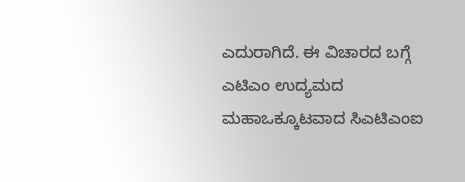ಎದುರಾಗಿದೆ. ಈ ವಿಚಾರದ ಬಗ್ಗೆ ಎಟಿಎಂ ಉದ್ಯಮದ ಮಹಾಒಕ್ಕೂಟವಾದ ಸಿಎಟಿಎಂಐ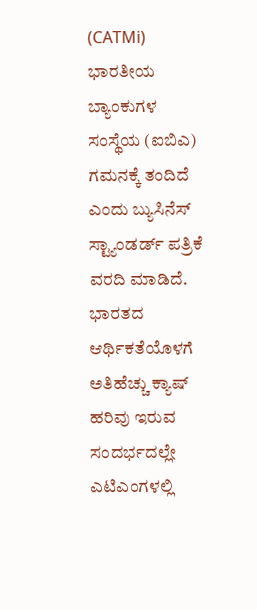(CATMi) ಭಾರತೀಯ ಬ್ಯಾಂಕುಗಳ ಸಂಸ್ಥೆಯ (ಐಬಿಎ) ಗಮನಕ್ಕೆ ತಂದಿದೆ ಎಂದು ಬ್ಯುಸಿನೆಸ್ ಸ್ಟ್ಯಾಂಡರ್ಡ್ ಪತ್ರಿಕೆ ವರದಿ ಮಾಡಿದೆ. ಭಾರತದ ಆರ್ಥಿಕತೆಯೊಳಗೆ ಅತಿಹೆಚ್ಚು ಕ್ಯಾಷ್ ಹರಿವು ಇರುವ ಸಂದರ್ಭದಲ್ಲೇ ಎಟಿಎಂಗಳಲ್ಲಿ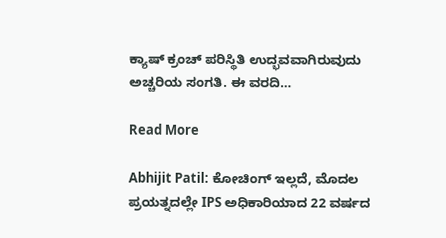ಕ್ಯಾಷ್ ಕ್ರಂಚ್ ಪರಿಸ್ಥಿತಿ ಉದ್ಭವವಾಗಿರುವುದು ಅಚ್ಚರಿಯ ಸಂಗತಿ. ಈ ವರದಿ…

Read More

Abhijit Patil: ಕೋಚಿಂಗ್ ಇಲ್ಲದೆ, ಮೊದಲ ಪ್ರಯತ್ನದಲ್ಲೇ IPS ಅಧಿಕಾರಿಯಾದ 22 ವರ್ಷದ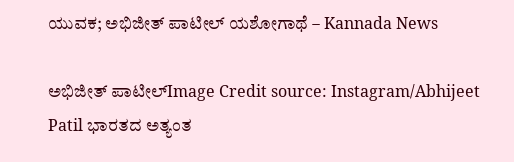ಯುವಕ; ಅಭಿಜೀತ್ ಪಾಟೀಲ್ ಯಶೋಗಾಥೆ – Kannada News

ಅಭಿಜೀತ್ ಪಾಟೀಲ್Image Credit source: Instagram/Abhijeet Patil ಭಾರತದ ಅತ್ಯಂತ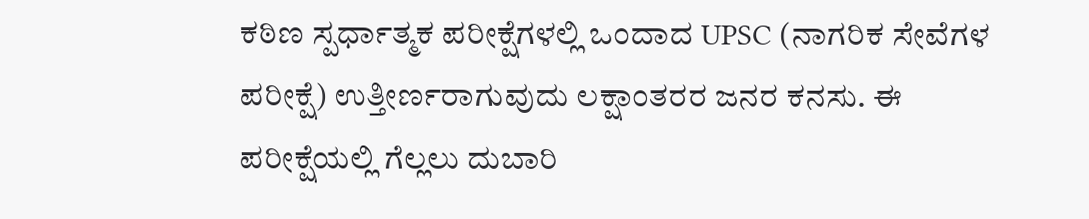ಕಠಿಣ ಸ್ಪರ್ಧಾತ್ಮಕ ಪರೀಕ್ಷೆಗಳಲ್ಲಿ ಒಂದಾದ UPSC (ನಾಗರಿಕ ಸೇವೆಗಳ ಪರೀಕ್ಷೆ) ಉತ್ತೀರ್ಣರಾಗುವುದು ಲಕ್ಷಾಂತರರ ಜನರ ಕನಸು. ಈ ಪರೀಕ್ಷೆಯಲ್ಲಿ ಗೆಲ್ಲಲು ದುಬಾರಿ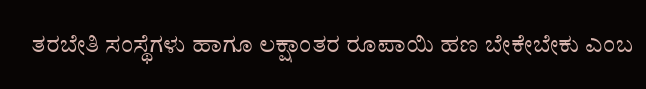ತರಬೇತಿ ಸಂಸ್ಥೆಗಳು ಹಾಗೂ ಲಕ್ಷಾಂತರ ರೂಪಾಯಿ ಹಣ ಬೇಕೇಬೇಕು ಎಂಬ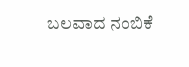ಬಲವಾದ ನಂಬಿಕೆ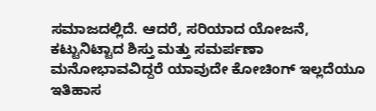ಸಮಾಜದಲ್ಲಿದೆ. ಆದರೆ, ಸರಿಯಾದ ಯೋಜನೆ, ಕಟ್ಟುನಿಟ್ಟಾದ ಶಿಸ್ತು ಮತ್ತು ಸಮರ್ಪಣಾ ಮನೋಭಾವವಿದ್ದರೆ ಯಾವುದೇ ಕೋಚಿಂಗ್ ಇಲ್ಲದೆಯೂ ಇತಿಹಾಸ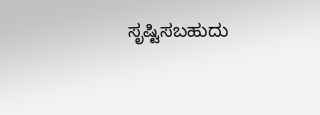ಸೃಷ್ಟಿಸಬಹುದು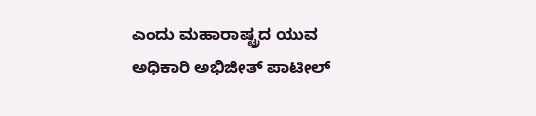ಎಂದು ಮಹಾರಾಷ್ಟ್ರದ ಯುವ ಅಧಿಕಾರಿ ಅಭಿಜೀತ್ ಪಾಟೀಲ್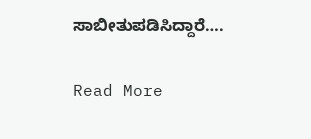ಸಾಬೀತುಪಡಿಸಿದ್ದಾರೆ….

Read More